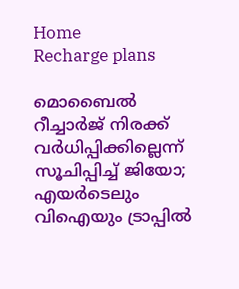Home
Recharge plans

മൊബൈൽ റീച്ചാർജ് നിരക്ക് വർധിപ്പിക്കില്ലെന്ന് സൂചിപ്പിച്ച് ജിയോ; എയർടെലും വിഐയും ട്രാപ്പിൽ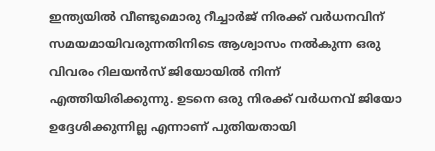ഇന്ത്യയിൽ വീണ്ടുമൊരു റീച്ചാർജ് നിരക്ക് വർധനവിന് സമയമായിവരുന്നതിനിടെ ആശ്വാസം നൽകുന്ന ഒരു വിവരം റിലയൻസ് ജിയോയിൽ നിന്ന് എത്തിയിരിക്കുന്നു. ഉടനെ ഒരു നിരക്ക് വർധനവ് ജിയോ ഉദ്ദേശിക്കുന്നില്ല എന്നാണ് പുതിയതായി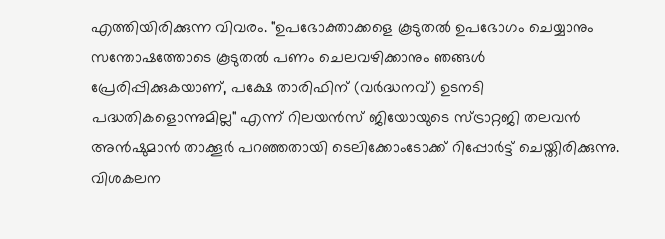എത്തിയിരിക്കുന്ന വിവരം. "ഉപഭോക്താക്കളെ കൂടുതൽ ഉപഭോഗം ചെയ്യാനും സന്തോഷത്തോടെ കൂടുതൽ പണം ചെലവഴിക്കാനും ഞങ്ങൾ പ്രേരിപ്പിക്കുകയാണ്, പക്ഷേ താരിഫിന് (വർദ്ധനവ്) ഉടനടി പദ്ധതികളൊന്നുമില്ല" എന്ന് റിലയൻസ് ജിയോയുടെ സ്ട്രാറ്റജി തലവൻ അൻഷുമാൻ താക്കൂർ പറഞ്ഞതായി ടെലിക്കോംടോക്ക് റിപ്പോർട്ട് ചെയ്തിരിക്കുന്നു. വിശകലന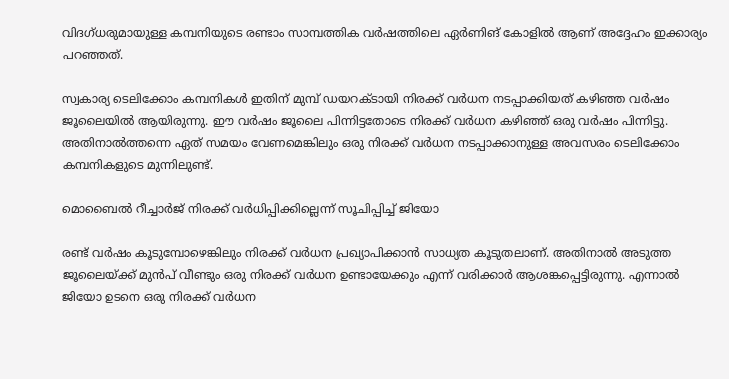വിദഗ്ധരുമായുള്ള കമ്പനിയുടെ രണ്ടാം സാമ്പത്തിക വർഷത്തിലെ ഏർണിങ് കോളിൽ ആണ് അ‌ദ്ദേഹം ഇക്കാര്യം പറഞ്ഞത്.

സ്വകാര്യ ടെലിക്കോം കമ്പനികൾ ഇതിന് മുമ്പ് ഡയറക്ടായി നിരക്ക് വർധന നടപ്പാക്കിയത് കഴിഞ്ഞ വർഷം ജൂലൈയിൽ ആയിരുന്നു. ഈ വർഷം ജൂലൈ പിന്നിട്ടതോടെ നിരക്ക് വർധന കഴിഞ്ഞ് ഒരു വർഷം പിന്നിട്ടു. അ‌തിനാൽത്തന്നെ ഏത് സമയം വേണമെങ്കിലും ഒരു നിരക്ക് വർധന നടപ്പാക്കാനുള്ള അ‌വസരം ടെലിക്കോം കമ്പനികളുടെ മുന്നിലുണ്ട്.

മൊബൈൽ റീച്ചാർജ് നിരക്ക് വർധിപ്പിക്കില്ലെന്ന് സൂചിപ്പിച്ച് ജിയോ

രണ്ട് വർഷം കൂടുമ്പോഴെങ്കിലും നിരക്ക് വർധന പ്രഖ്യാപിക്കാൻ സാധ്യത കൂടുതലാണ്. അ‌തിനാൽ അ‌ടുത്ത ജൂലൈയ്ക്ക് മുൻപ് വീണ്ടും ഒരു നിരക്ക് വർധന ഉണ്ടായേക്കും എന്ന് വരിക്കാർ ആശങ്കപ്പെട്ടിരുന്നു. എന്നാൽ ജിയോ ഉടനെ ഒരു നിരക്ക് വർധന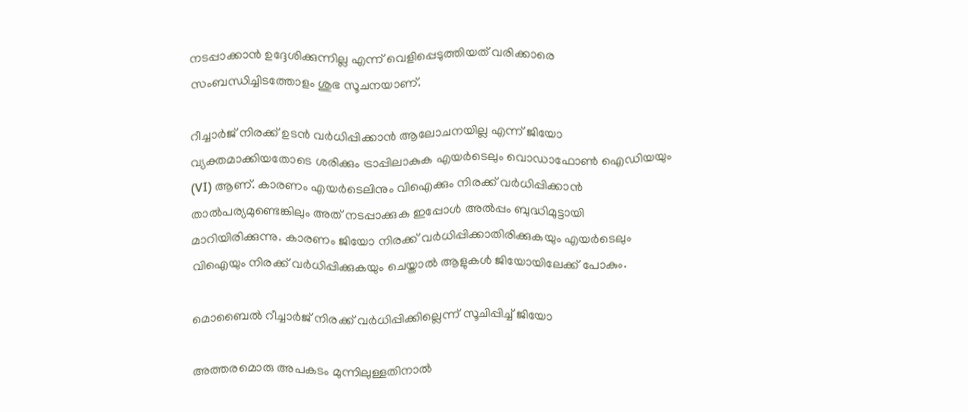നടപ്പാക്കാൻ ഉദ്ദേശിക്കുന്നില്ല എന്ന് വെളിപ്പെടുത്തിയത് വരിക്കാരെ സംബന്ധിച്ചിടത്തോളം ശുഭ സൂചനയാണ്.

റീച്ചാർജ് നിരക്ക് ഉടൻ വർധിപ്പിക്കാൻ ആലോചനയില്ല എന്ന് ജിയോ വ്യക്തമാക്കിയതോടെ ശരിക്കും ട്രാപ്പിലാകുക എയർടെലും വൊഡാഫോൺ ഐഡിയയും (VI) ആണ്. കാരണം എയർടെലിനും വിഐക്കും നിരക്ക് വർധിപ്പിക്കാൻ താൽപര്യമുണ്ടെങ്കിലും അ‌ത് നടപ്പാക്കുക ഇപ്പോൾ അ‌ൽപ്പം ബുദ്ധിമുട്ടായി മാറിയിരിക്കുന്നു. കാരണം ജിയോ നിരക്ക് വർധിപ്പിക്കാതിരിക്കുകയും എയർടെലും വിഐയും നിരക്ക് വർധിപ്പിക്കുകയും ചെയ്താൽ ആളുകൾ ജിയോയിലേക്ക് പോകും.

മൊബൈൽ റീച്ചാർജ് നിരക്ക് വർധിപ്പിക്കില്ലെന്ന് സൂചിപ്പിച്ച് ജിയോ

അ‌ത്തരമൊരു അ‌പകടം മുന്നിലുള്ളതിനാൽ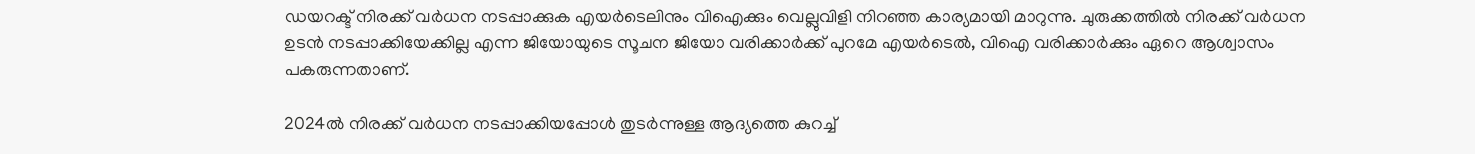ഡയറക്ട് നിരക്ക് വർധന നടപ്പാക്കുക എയർടെലിനും വിഐക്കും വെല്ലുവിളി നിറഞ്ഞ കാര്യമായി മാറുന്നു. ചുരുക്കത്തിൽ നിരക്ക് വർധന ഉടൻ നടപ്പാക്കിയേക്കില്ല എന്ന ജിയോയുടെ സൂചന ജിയോ വരിക്കാർക്ക് പുറമേ എയർടെൽ, വിഐ വരിക്കാർക്കും ഏറെ ആശ്വാസം പകരുന്നതാണ്.

2024ൽ നിരക്ക് വർധന നടപ്പാക്കിയപ്പോൾ തുടർന്നുള്ള ആദ്യത്തെ കുറച്ച്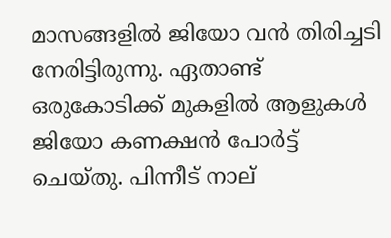മാസങ്ങളിൽ ജിയോ വൻ തിരിച്ചടി നേരിട്ടിരുന്നു. ഏതാണ്ട് ഒരുകോടിക്ക് മുകളിൽ ആളുകൾ ജിയോ കണക്ഷൻ പോർട്ട് ചെയ്തു. പിന്നീട് നാല്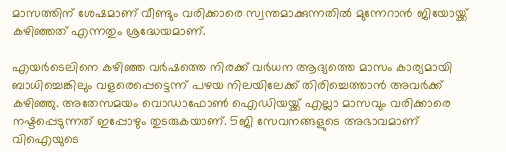മാസത്തിന് ശേഷമാണ് വീണ്ടും വരിക്കാരെ സ്വന്തമാക്കുന്നതിൽ മുന്നേറാൻ ജിയോയ്ക്ക് കഴിഞ്ഞത് എന്നതും ശ്രദ്ധേയമാണ്.

എയർടെലിനെ കഴിഞ്ഞ വർഷത്തെ നിരക്ക് വർധന ആദ്യത്തെ മാസം കാര്യമായി ബാധിച്ചെങ്കിലും വളരെപ്പെട്ടെന്ന് പഴയ നിലയിലേക്ക് തിരിച്ചെത്താൻ അ‌വർക്ക് കഴിഞ്ഞു. അ‌തേസമയം വൊഡാഫോൺ ഐഡിയയ്ക്ക് എല്ലാ മാസവും വരിക്കാരെ നഷ്ടപ്പെടുന്നത് ഇപ്പോഴും തുടരുകയാണ്. 5ജി സേവനങ്ങളുടെ അ‌ഭാവമാണ് വിഐയുടെ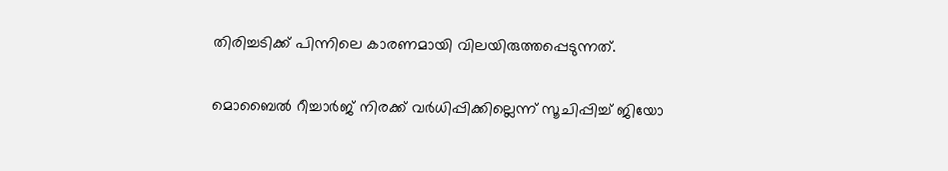തിരിച്ചടിക്ക് പിന്നിലെ കാരണമായി വിലയിരുത്തപ്പെടുന്നത്.

മൊബൈൽ റീച്ചാർജ് നിരക്ക് വർധിപ്പിക്കില്ലെന്ന് സൂചിപ്പിച്ച് ജിയോ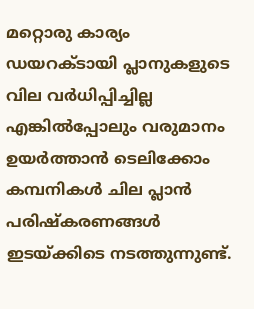മറ്റൊരു കാര്യം ഡയറക്ടായി പ്ലാനുകളുടെ വില വർധിപ്പിച്ചില്ല എങ്കിൽപ്പോലും വരുമാനം ഉയർത്താൻ ടെലിക്കോം കമ്പനികൾ ചില പ്ലാൻ പരിഷ്കരണങ്ങൾ ഇടയ്ക്കിടെ നടത്തുന്നുണ്ട്.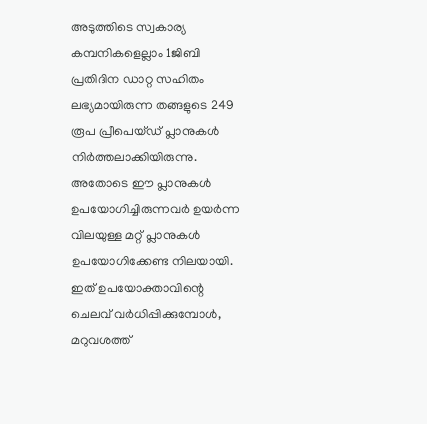അ‌ടുത്തിടെ സ്വകാര്യ കമ്പനികളെല്ലാം 1ജിബി പ്രതിദിന ഡാറ്റ സഹിതം ലഭ്യമായിരുന്ന തങ്ങളുടെ 249 രൂപ പ്രീപെയ്ഡ് പ്ലാനുകൾ നിർത്തലാക്കിയിരുന്നു. അ‌തോടെ ഈ പ്ലാനുകൾ ഉപയോഗിച്ചിരുന്നവർ ഉയർന്ന വിലയുള്ള മറ്റ് പ്ലാനുകൾ ഉപയോഗിക്കേണ്ട നിലയായി. ഇത് ഉപയോക്താവിന്റെ ചെലവ് വർധിപ്പിക്കുമ്പോൾ, മറുവശത്ത്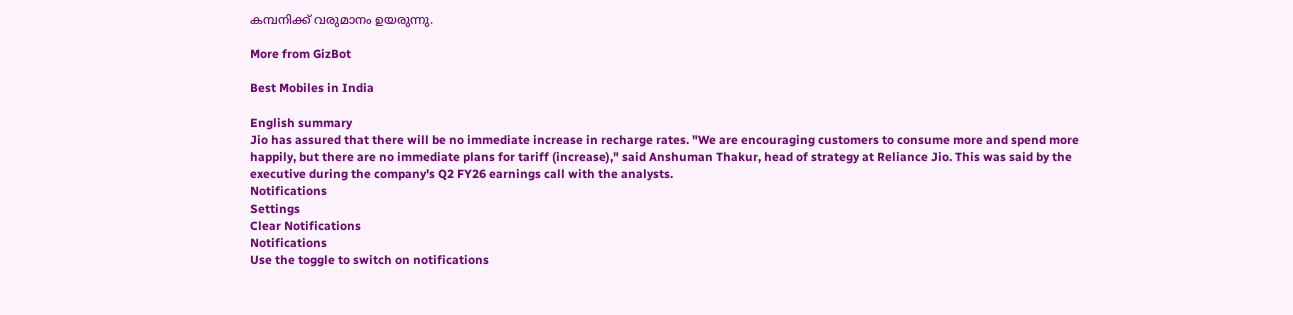കമ്പനിക്ക് വരുമാനം ഉയരുന്നു.

More from GizBot

Best Mobiles in India

English summary
Jio has assured that there will be no immediate increase in recharge rates. "We are encouraging customers to consume more and spend more happily, but there are no immediate plans for tariff (increase)," said Anshuman Thakur, head of strategy at Reliance Jio. This was said by the executive during the company's Q2 FY26 earnings call with the analysts.
Notifications
Settings
Clear Notifications
Notifications
Use the toggle to switch on notifications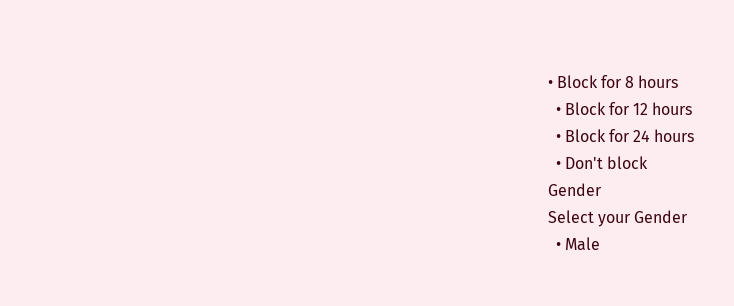• Block for 8 hours
  • Block for 12 hours
  • Block for 24 hours
  • Don't block
Gender
Select your Gender
  • Male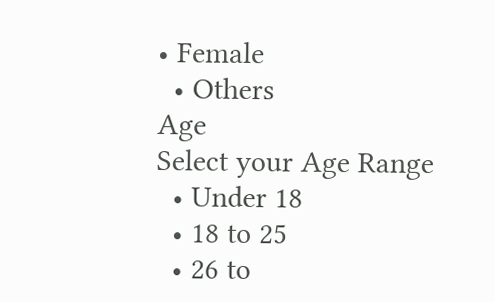• Female
  • Others
Age
Select your Age Range
  • Under 18
  • 18 to 25
  • 26 to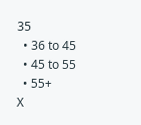35
  • 36 to 45
  • 45 to 55
  • 55+
X